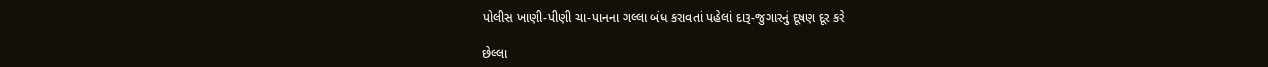પોલીસ ખાણી-પીણી ચા-પાનના ગલ્લા બંધ કરાવતાં પહેલાં દારૂ-જુગારનું દૂષણ દૂર કરે

છેલ્લા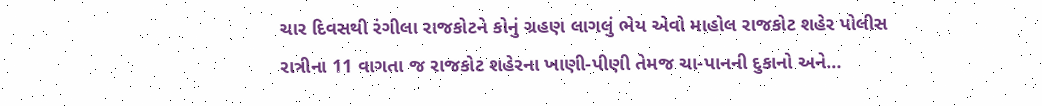ચાર દિવસથી રંગીલા રાજકોટને કોનું ગ્રહણ લાગલું ભેય એવો માહોલ રાજકોટ શહેર પોલીસ રાત્રીના 11 વાગતા જ રાજકોટ શહેરના ખાણી-પીણી તેમજ ચા-પાનની દુકાનો અને…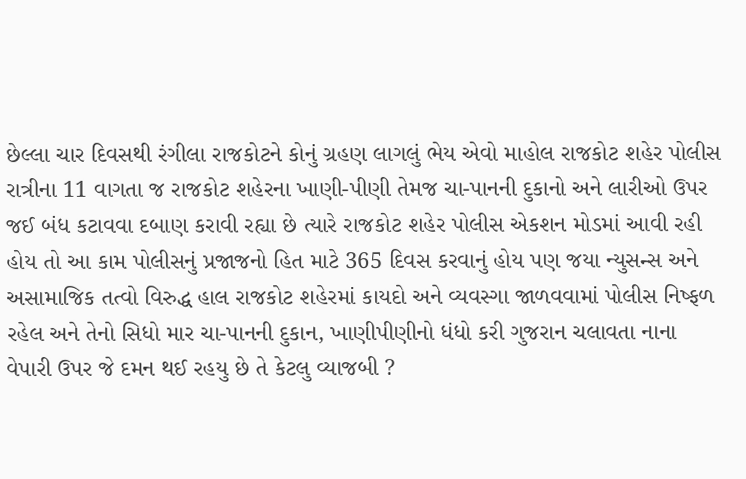છેલ્લા ચાર દિવસથી રંગીલા રાજકોટને કોનું ગ્રહણ લાગલું ભેય એવો માહોલ રાજકોટ શહેર પોલીસ રાત્રીના 11 વાગતા જ રાજકોટ શહેરના ખાણી-પીણી તેમજ ચા-પાનની દુકાનો અને લારીઓ ઉપર જઈ બંધ કટાવવા દબાણ કરાવી રહ્યા છે ત્યારે રાજકોટ શહેર પોલીસ એકશન મોડમાં આવી રહી હોય તો આ કામ પોલીસનું પ્રજાજનો હિત માટે 365 દિવસ કરવાનું હોય પણ જયા ન્યુસન્સ અને અસામાજિક તત્વો વિરુદ્ધ હાલ રાજકોટ શહેરમાં કાયદો અને વ્યવસ્ગા જાળવવામાં પોલીસ નિષ્ફળ રહેલ અને તેનો સિધો માર ચા-પાનની દુકાન, ખાણીપીણીનો ધંધો કરી ગુજરાન ચલાવતા નાના વેપારી ઉપર જે દમન થઈ રહયુ છે તે કેટલુ વ્યાજબી ?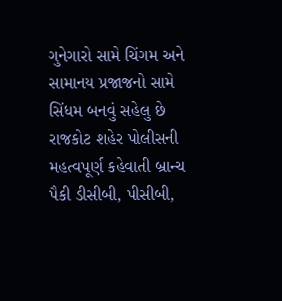ગુનેગારો સામે ચિંગમ અને સામાનય પ્રજાજનો સામે સિંધમ બનવું સહેલુ છે રાજકોટ શહેર પોલીસની મહત્વપૂર્ણ કહેવાતી બ્રાન્ચ પૈકી ડીસીબી, પીસીબી,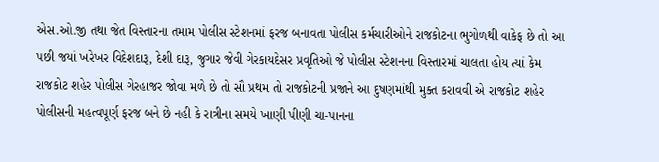એસ.ઓ.જી તથા જેત વિસ્તારના તમામ પોલીસ સ્ટેશનમાં ફરજ બનાવતા પોલીસ કર્મચારીઓને રાજકોટના ભુગોળથી વાકેફ છે તો આ પછી જયાં ખરેખર વિદેશદારૂ, દેશી દારૂ, જુગાર જેવી ગેરકાયદેસર પ્રવૃતિઓ જે પોલીસ સ્ટેશનના વિસ્તારમાં ચાલતા હોય ત્યાં કેમ રાજકોટ શહેર પોલીસ ગેરહાજર જોવા મળે છે તો સૌ પ્રથમ તો રાજકોટની પ્રજાને આ દુષણમાંથી મુક્ત કરાવવી એ રાજકોટ શહેર પોલીસની મહત્વપૂર્ણ ફરજ બને છે નહી કે રાત્રીના સમયે ખાણી પીણી ચા-પાનના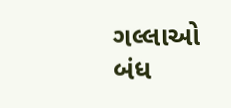ગલ્લાઓ બંધ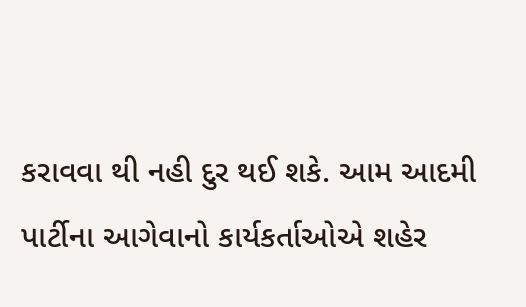કરાવવા થી નહી દુર થઈ શકે. આમ આદમી પાર્ટીના આગેવાનો કાર્યકર્તાઓએ શહેર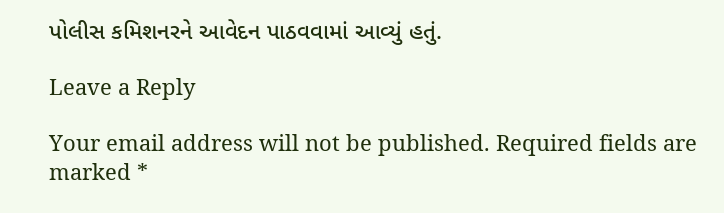પોલીસ કમિશનરને આવેદન પાઠવવામાં આવ્યું હતું.

Leave a Reply

Your email address will not be published. Required fields are marked *